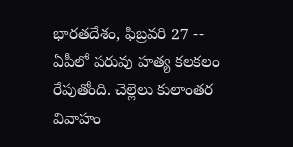భారతదేశం, ఫిబ్రవరి 27 -- ఏపీలో పరువు హత్య కలకలం రేపుతోంది. చెల్లెలు కులాంతర వివాహం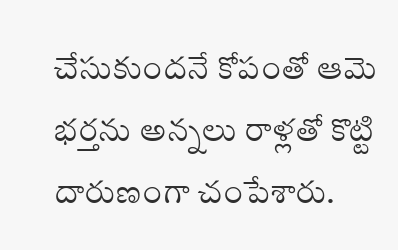చేసుకుందనే కోపంతో ఆమె భర్తను అన్నలు రాళ్లతో కొట్టి దారుణంగా చంపేశారు.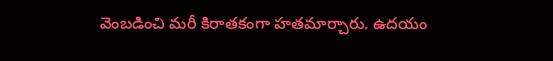వెంబడించి మరీ కిరాతకంగా హతమార్చారు. ఉదయం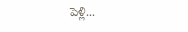పెళ్లి...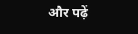और पढ़ें